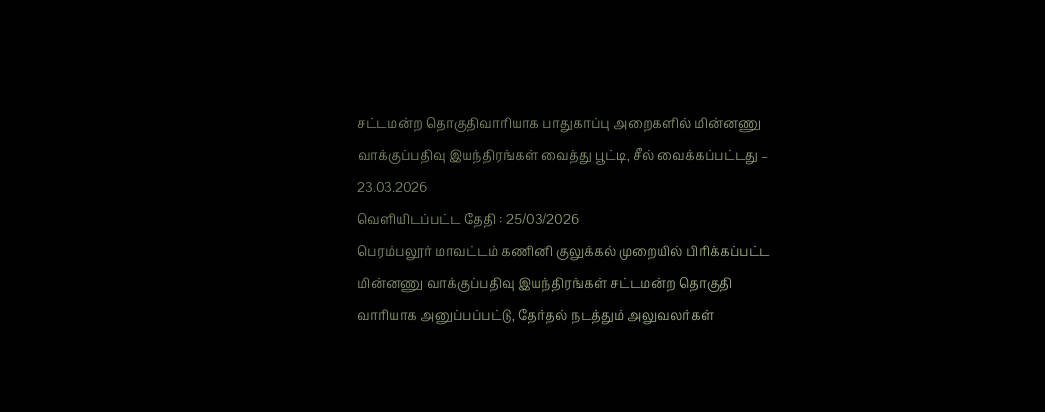சட்டமன்ற தொகுதிவாரியாக பாதுகாப்பு அறைகளில் மின்னணு வாக்குப்பதிவு இயந்திரங்கள் வைத்து பூட்டி, சீல் வைக்கப்பட்டது – 23.03.2026
வெளியிடப்பட்ட தேதி : 25/03/2026
பெரம்பலூர் மாவட்டம் கணினி குலுக்கல் முறையில் பிரிக்கப்பட்ட மின்னணு வாக்குப்பதிவு இயந்திரங்கள் சட்டமன்ற தொகுதி வாரியாக அனுப்பப்பட்டு, தேர்தல் நடத்தும் அலுவலர்கள்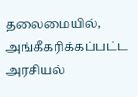தலைமையில், அங்கீகரிக்கப்பட்ட அரசியல்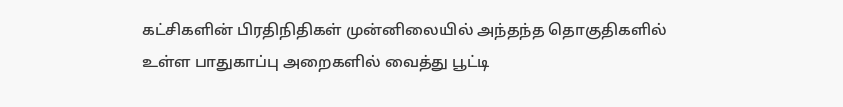கட்சிகளின் பிரதிநிதிகள் முன்னிலையில் அந்தந்த தொகுதிகளில் உள்ள பாதுகாப்பு அறைகளில் வைத்து பூட்டி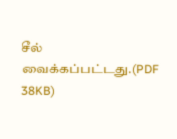சீல் வைக்கப்பட்டது.(PDF 38KB)